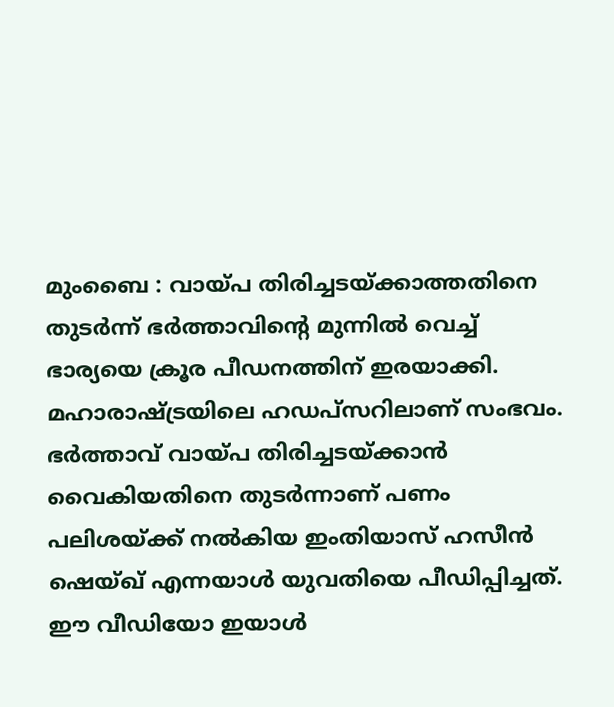മുംബൈ : വായ്പ തിരിച്ചടയ്ക്കാത്തതിനെ തുടർന്ന് ഭർത്താവിന്റെ മുന്നിൽ വെച്ച് ഭാര്യയെ ക്രൂര പീഡനത്തിന് ഇരയാക്കി. മഹാരാഷ്ട്രയിലെ ഹഡപ്സറിലാണ് സംഭവം. ഭർത്താവ് വായ്പ തിരിച്ചടയ്ക്കാൻ വൈകിയതിനെ തുടർന്നാണ് പണം പലിശയ്ക്ക് നൽകിയ ഇംതിയാസ് ഹസീൻ ഷെയ്ഖ് എന്നയാൾ യുവതിയെ പീഡിപ്പിച്ചത്. ഈ വീഡിയോ ഇയാൾ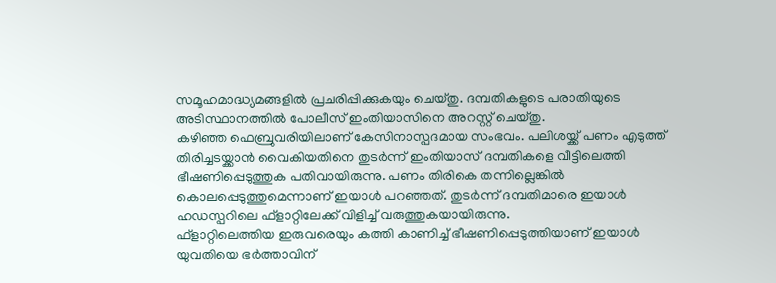സമൂഹമാദ്ധ്യമങ്ങളിൽ പ്രചരിപ്പിക്കുകയും ചെയ്തു. ദമ്പതികളുടെ പരാതിയുടെ അടിസ്ഥാനത്തിൽ പോലീസ് ഇംതിയാസിനെ അറസ്റ്റ് ചെയ്തു.
കഴിഞ്ഞ ഫെബ്രുവരിയിലാണ് കേസിനാസ്പദമായ സംഭവം. പലിശയ്ക്ക് പണം എടുത്ത് തിരിച്ചടയ്ക്കാൻ വൈകിയതിനെ തുടർന്ന് ഇംതിയാസ് ദമ്പതികളെ വീട്ടിലെത്തി ഭീഷണിപ്പെടുത്തുക പതിവായിരുന്നു. പണം തിരികെ തന്നില്ലെങ്കിൽ കൊലപ്പെടുത്തുമെന്നാണ് ഇയാൾ പറഞ്ഞത്. തുടർന്ന് ദമ്പതിമാരെ ഇയാൾ ഹഡസ്പറിലെ ഫ്ളാറ്റിലേക്ക് വിളിച്ച് വരുത്തുകയായിരുന്നു.
ഫ്ളാറ്റിലെത്തിയ ഇരുവരെയും കത്തി കാണിച്ച് ഭീഷണിപ്പെടുത്തിയാണ് ഇയാൾ യുവതിയെ ഭർത്താവിന്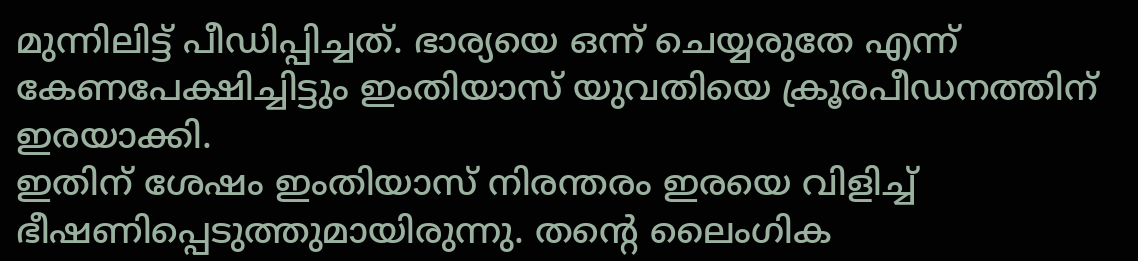മുന്നിലിട്ട് പീഡിപ്പിച്ചത്. ഭാര്യയെ ഒന്ന് ചെയ്യരുതേ എന്ന് കേണപേക്ഷിച്ചിട്ടും ഇംതിയാസ് യുവതിയെ ക്രൂരപീഡനത്തിന് ഇരയാക്കി.
ഇതിന് ശേഷം ഇംതിയാസ് നിരന്തരം ഇരയെ വിളിച്ച് ഭീഷണിപ്പെടുത്തുമായിരുന്നു. തന്റെ ലൈംഗിക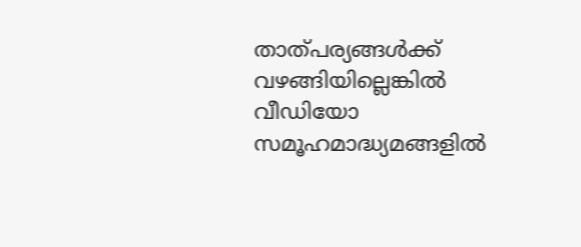താത്പര്യങ്ങൾക്ക് വഴങ്ങിയില്ലെങ്കിൽ വീഡിയോ സമൂഹമാദ്ധ്യമങ്ങളിൽ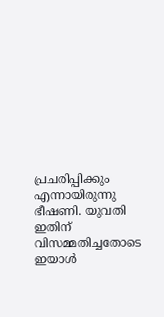പ്രചരിപ്പിക്കും എന്നായിരുന്നു ഭീഷണി. യുവതി ഇതിന് വിസമ്മതിച്ചതോടെ ഇയാൾ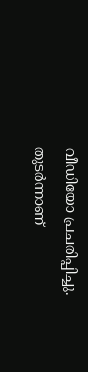വീഡിയോ പ്രചരിപ്പിച്ചു. തുടർന്നാണ്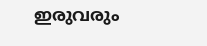ഇരുവരും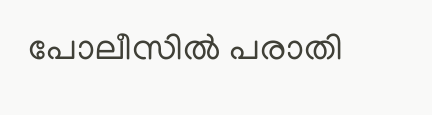പോലീസിൽ പരാതി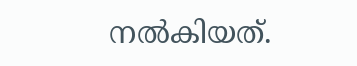നൽകിയത്.